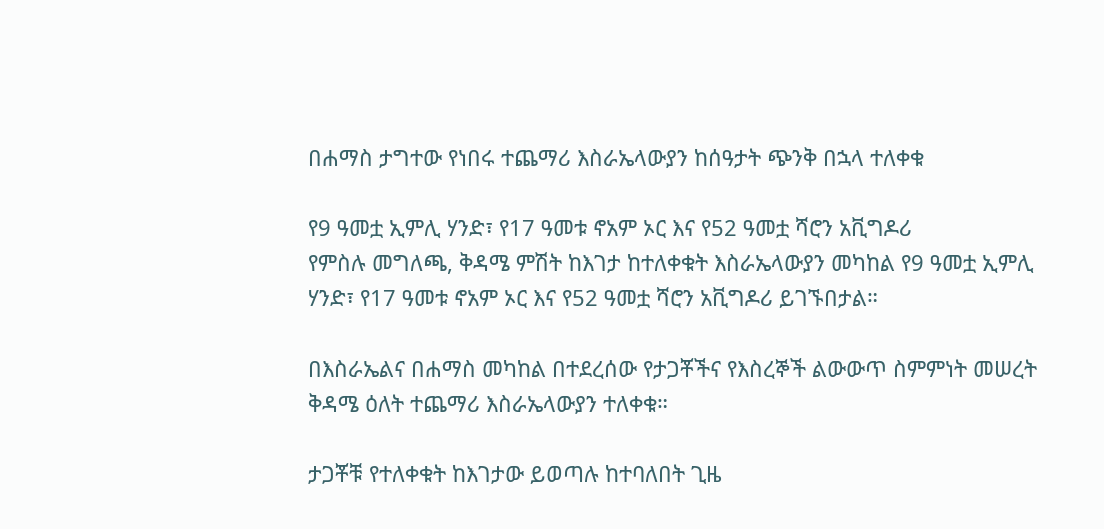በሐማስ ታግተው የነበሩ ተጨማሪ እስራኤላውያን ከሰዓታት ጭንቅ በኋላ ተለቀቁ

የ9 ዓመቷ ኢምሊ ሃንድ፣ የ17 ዓመቱ ኖአም ኦር እና የ52 ዓመቷ ሻሮን አቪግዶሪ
የምስሉ መግለጫ, ቅዳሜ ምሽት ከእገታ ከተለቀቁት እስራኤላውያን መካከል የ9 ዓመቷ ኢምሊ ሃንድ፣ የ17 ዓመቱ ኖአም ኦር እና የ52 ዓመቷ ሻሮን አቪግዶሪ ይገኙበታል።

በእስራኤልና በሐማስ መካከል በተደረሰው የታጋቾችና የእስረኞች ልውውጥ ስምምነት መሠረት ቅዳሜ ዕለት ተጨማሪ እስራኤላውያን ተለቀቁ።

ታጋቾቹ የተለቀቁት ከእገታው ይወጣሉ ከተባለበት ጊዜ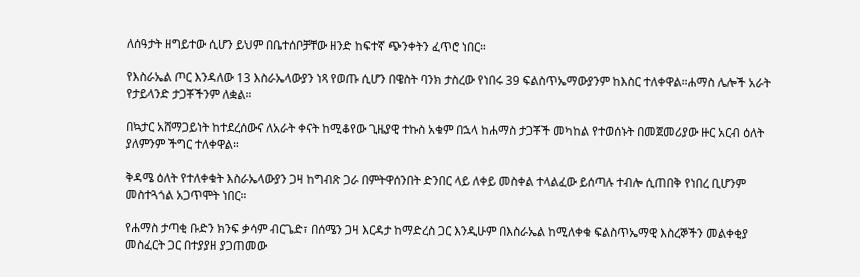ለሰዓታት ዘግይተው ሲሆን ይህም በቤተሰቦቻቸው ዘንድ ከፍተኛ ጭንቀትን ፈጥሮ ነበር።

የእስራኤል ጦር እንዳለው 13 እስራኤላውያን ነጻ የወጡ ሲሆን በዌስት ባንክ ታስረው የነበሩ 39 ፍልስጥኤማውያንም ከእስር ተለቀዋል።ሐማስ ሌሎች አራት የታይላንድ ታጋቾችንም ለቋል።

በኳታር አሸማጋይነት ከተደረሰውና ለአራት ቀናት ከሚቆየው ጊዜያዊ ተኩስ አቁም በኋላ ከሐማስ ታጋቾች መካከል የተወሰኑት በመጀመሪያው ዙር አርብ ዕለት ያለምንም ችግር ተለቀዋል።

ቅዳሜ ዕለት የተለቀቁት እስራኤላውያን ጋዛ ከግብጽ ጋራ በምትዋሰንበት ድንበር ላይ ለቀይ መስቀል ተላልፈው ይሰጣሉ ተብሎ ሲጠበቅ የነበረ ቢሆንም መስተጓጎል አጋጥሞት ነበር።

የሐማስ ታጣቂ ቡድን ክንፍ ቃሳም ብርጌድ፣ በሰሜን ጋዛ እርዳታ ከማድረስ ጋር እንዲሁም በእስራኤል ከሚለቀቁ ፍልስጥኤማዊ እስረኞችን መልቀቂያ መስፈርት ጋር በተያያዘ ያጋጠመው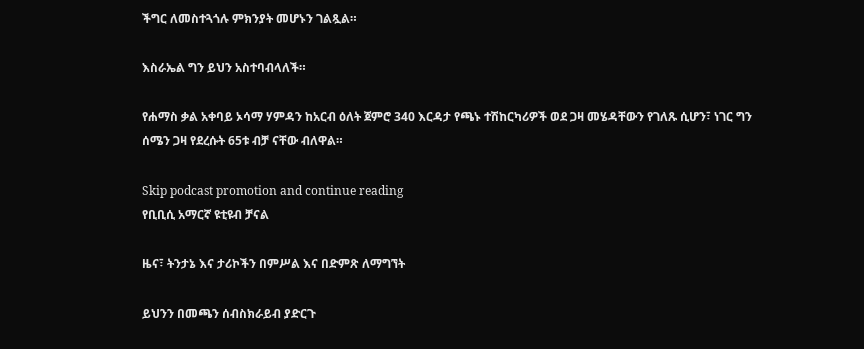ችግር ለመስተጓጎሉ ምክንያት መሆኑን ገልጿል።

እስራኤል ግን ይህን አስተባብላለች።

የሐማስ ቃል አቀባይ ኦሳማ ሃምዳን ከአርብ ዕለት ጀምሮ 340 እርዳታ የጫኑ ተሽከርካሪዎች ወደ ጋዛ መሄዳቸውን የገለጹ ሲሆን፣ ነገር ግን ሰሜን ጋዛ የደረሱት 65ቱ ብቻ ናቸው ብለዋል።

Skip podcast promotion and continue reading
የቢቢሲ አማርኛ ዩቲዩብ ቻናል

ዜና፣ ትንታኔ እና ታሪኮችን በምሥል እና በድምጽ ለማግኘት

ይህንን በመጫን ሰብስክራይብ ያድርጉ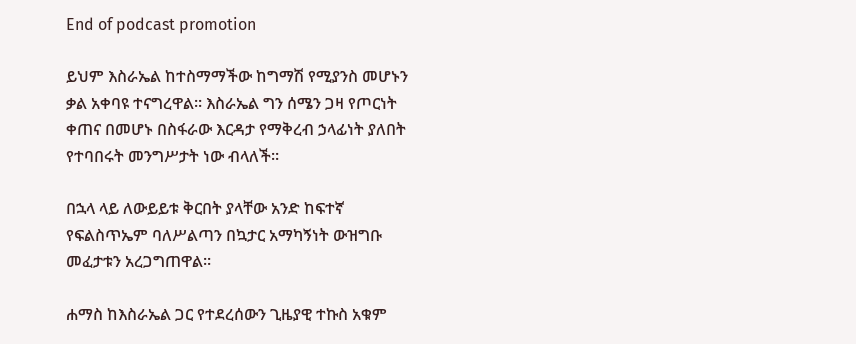End of podcast promotion

ይህም እስራኤል ከተስማማችው ከግማሽ የሚያንስ መሆኑን ቃል አቀባዩ ተናግረዋል። እስራኤል ግን ሰሜን ጋዛ የጦርነት ቀጠና በመሆኑ በስፋራው እርዳታ የማቅረብ ኃላፊነት ያለበት የተባበሩት መንግሥታት ነው ብላለች።

በኋላ ላይ ለውይይቱ ቅርበት ያላቸው አንድ ከፍተኛ የፍልስጥኤም ባለሥልጣን በኳታር አማካኝነት ውዝግቡ መፈታቱን አረጋግጠዋል።

ሐማስ ከእስራኤል ጋር የተደረሰውን ጊዜያዊ ተኩስ አቁም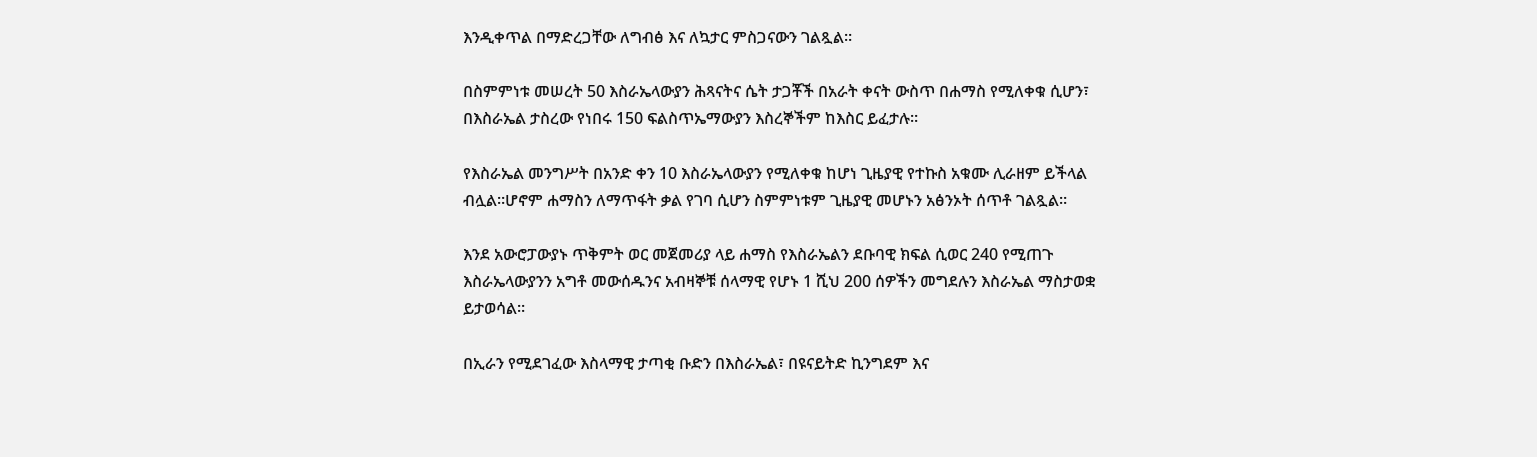እንዲቀጥል በማድረጋቸው ለግብፅ እና ለኳታር ምስጋናውን ገልጿል።

በስምምነቱ መሠረት 50 እስራኤላውያን ሕጻናትና ሴት ታጋቾች በአራት ቀናት ውስጥ በሐማስ የሚለቀቁ ሲሆን፣ በእስራኤል ታስረው የነበሩ 150 ፍልስጥኤማውያን እስረኞችም ከእስር ይፈታሉ።

የእስራኤል መንግሥት በአንድ ቀን 10 እስራኤላውያን የሚለቀቁ ከሆነ ጊዜያዊ የተኩስ አቁሙ ሊራዘም ይችላል ብሏል።ሆኖም ሐማስን ለማጥፋት ቃል የገባ ሲሆን ስምምነቱም ጊዜያዊ መሆኑን አፅንኦት ሰጥቶ ገልጿል።

እንደ አውሮፓውያኑ ጥቅምት ወር መጀመሪያ ላይ ሐማስ የእስራኤልን ደቡባዊ ክፍል ሲወር 240 የሚጠጉ እስራኤላውያንን አግቶ መውሰዱንና አብዛኞቹ ሰላማዊ የሆኑ 1 ሺህ 200 ሰዎችን መግደሉን እስራኤል ማስታወቋ ይታወሳል።

በኢራን የሚደገፈው እስላማዊ ታጣቂ ቡድን በእስራኤል፣ በዩናይትድ ኪንግደም እና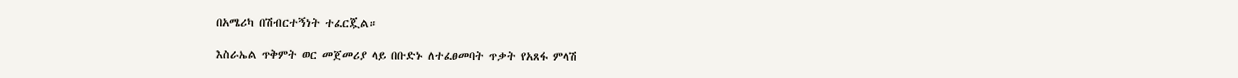በአሜሪካ በሽብርተኝነት ተፈርጇል።

እስራኤል ጥቅምት ወር መጀመሪያ ላይ በቡድኑ ለተፈፀመባት ጥቃት የአጸፋ ምላሽ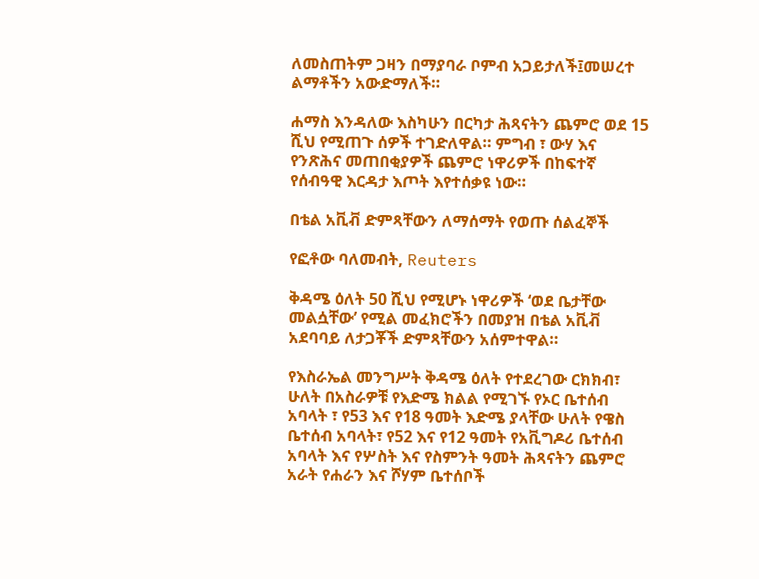ለመስጠትም ጋዛን በማያባራ ቦምብ አጋይታለች፤መሠረተ ልማቶችን አውድማለች።

ሐማስ እንዳለው እስካሁን በርካታ ሕጻናትን ጨምሮ ወደ 15 ሺህ የሚጠጉ ሰዎች ተገድለዋል። ምግብ ፣ ውሃ እና የንጽሕና መጠበቂያዎች ጨምሮ ነዋሪዎች በከፍተኛ የሰብዓዊ እርዳታ እጦት እየተሰቃዩ ነው።

በቴል አቪቭ ድምጻቸውን ለማሰማት የወጡ ሰልፈኞች

የፎቶው ባለመብት, Reuters

ቅዳሜ ዕለት 50 ሺህ የሚሆኑ ነዋሪዎች ‘ወደ ቤታቸው መልሷቸው’ የሚል መፈክሮችን በመያዝ በቴል አቪቭ አደባባይ ለታጋቾች ድምጻቸውን አሰምተዋል።

የእስራኤል መንግሥት ቅዳሜ ዕለት የተደረገው ርክክብ፣ ሁለት በአስራዎቹ የእድሜ ክልል የሚገኙ የኦር ቤተሰብ አባላት ፣ የ53 እና የ18 ዓመት እድሜ ያላቸው ሁለት የዌስ ቤተሰብ አባላት፣ የ52 እና የ12 ዓመት የአቪግዶሪ ቤተሰብ አባላት እና የሦስት እና የስምንት ዓመት ሕጻናትን ጨምሮ አራት የሐራን እና ሾሃም ቤተሰቦች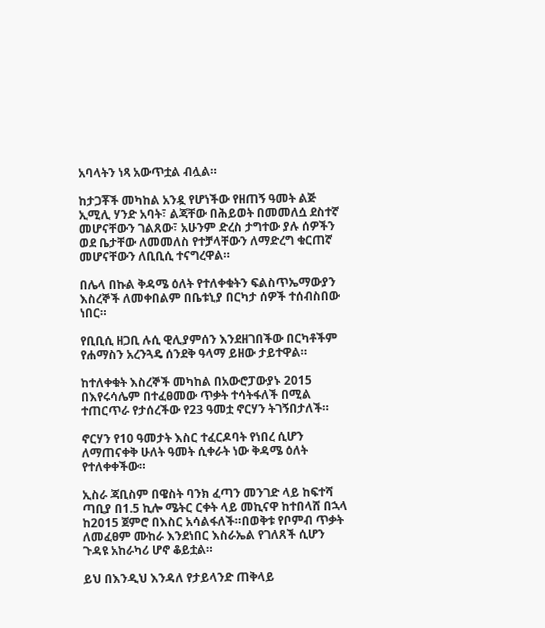አባላትን ነጻ አውጥቷል ብሏል።

ከታጋቾች መካከል አንዷ የሆነችው የዘጠኝ ዓመት ልጅ ኢሚሊ ሃንድ አባት፣ ልጃቸው በሕይወት በመመለሷ ደስተኛ መሆናቸውን ገልጸው፣ አሁንም ድረስ ታግተው ያሉ ሰዎችን ወደ ቤታቸው ለመመለስ የተቻላቸውን ለማድረግ ቁርጠኛ መሆናቸውን ለቢቢሲ ተናግረዋል።

በሌላ በኩል ቅዳሜ ዕለት የተለቀቁትን ፍልስጥኤማውያን እስረኞች ለመቀበልም በቤቱኒያ በርካታ ሰዎች ተሰብስበው ነበር።

የቢቢሲ ዘጋቢ ሉሲ ዊሊያምሰን እንደዘገበችው በርካቶችም የሐማስን አረንጓዴ ሰንደቅ ዓላማ ይዘው ታይተዋል።

ከተለቀቁት እስረኞች መካከል በአውሮፓውያኑ 2015 በእየሩሳሌም በተፈፀመው ጥቃት ተሳትፋለች በሚል ተጠርጥራ የታሰረችው የ23 ዓመቷ ኖርሃን ትገኝበታለች።

ኖርሃን የ10 ዓመታት እስር ተፈርዶባት የነበረ ሲሆን ለማጠናቀቅ ሁለት ዓመት ሲቀራት ነው ቅዳሜ ዕለት የተለቀቀችው።

ኢስራ ጃቢስም በዌስት ባንክ ፈጣን መንገድ ላይ ከፍተሻ ጣቢያ በ1.5 ኪሎ ሜትር ርቀት ላይ መኪናዋ ከተበላሸ በኋላ ከ2015 ጀምሮ በእስር አሳልፋለች።በወቅቱ የቦምብ ጥቃት ለመፈፀም ሙከራ እንደነበር እስራኤል የገለጸች ሲሆን ጉዳዩ አከራካሪ ሆኖ ቆይቷል።

ይህ በእንዲህ እንዳለ የታይላንድ ጠቅላይ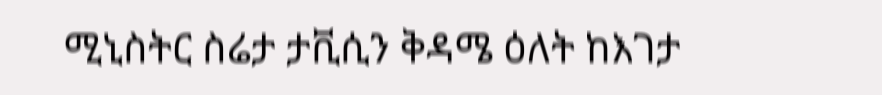ሚኒስትር ስሬታ ታቪሲን ቅዳሜ ዕለት ከእገታ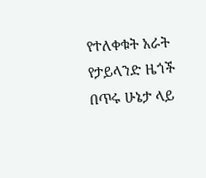የተለቀቁት አራት የታይላንድ ዜጎች በጥሩ ሁኔታ ላይ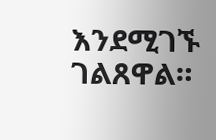እንደሚገኙ ገልጸዋል።